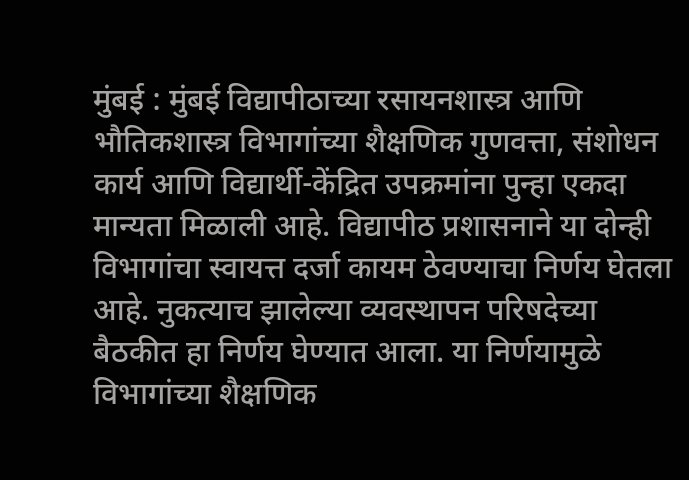मुंबई : मुंबई विद्यापीठाच्या रसायनशास्त्र आणि भौतिकशास्त्र विभागांच्या शैक्षणिक गुणवत्ता, संशोधन कार्य आणि विद्यार्थी-केंद्रित उपक्रमांना पुन्हा एकदा मान्यता मिळाली आहे. विद्यापीठ प्रशासनाने या दोन्ही विभागांचा स्वायत्त दर्जा कायम ठेवण्याचा निर्णय घेतला आहे. नुकत्याच झालेल्या व्यवस्थापन परिषदेच्या बैठकीत हा निर्णय घेण्यात आला. या निर्णयामुळे विभागांच्या शैक्षणिक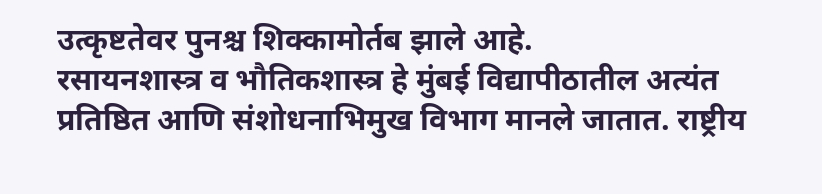उत्कृष्टतेवर पुनश्च शिक्कामोर्तब झाले आहे.
रसायनशास्त्र व भौतिकशास्त्र हे मुंबई विद्यापीठातील अत्यंत प्रतिष्ठित आणि संशोधनाभिमुख विभाग मानले जातात. राष्ट्रीय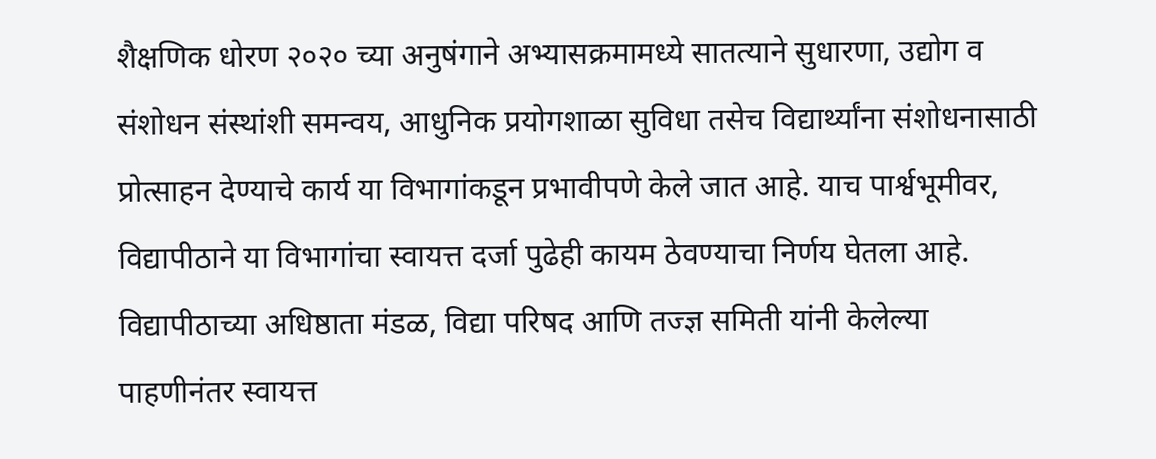शैक्षणिक धोरण २०२० च्या अनुषंगाने अभ्यासक्रमामध्ये सातत्याने सुधारणा, उद्योग व संशोधन संस्थांशी समन्वय, आधुनिक प्रयोगशाळा सुविधा तसेच विद्यार्थ्यांना संशोधनासाठी प्रोत्साहन देण्याचे कार्य या विभागांकडून प्रभावीपणे केले जात आहे. याच पार्श्वभूमीवर, विद्यापीठाने या विभागांचा स्वायत्त दर्जा पुढेही कायम ठेवण्याचा निर्णय घेतला आहे. विद्यापीठाच्या अधिष्ठाता मंडळ, विद्या परिषद आणि तज्ज्ञ समिती यांनी केलेल्या पाहणीनंतर स्वायत्त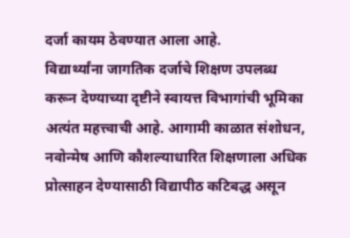दर्जा कायम ठेवण्यात आला आहे.
विद्यार्थ्यांना जागतिक दर्जाचे शिक्षण उपलब्ध करून देण्याच्या दृष्टीने स्वायत्त विभागांची भूमिका अत्यंत महत्त्वाची आहे. आगामी काळात संशोधन, नवोन्मेष आणि कौशल्याधारित शिक्षणाला अधिक प्रोत्साहन देण्यासाठी विद्यापीठ कटिबद्ध असून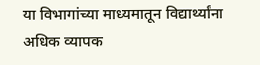या विभागांच्या माध्यमातून विद्यार्थ्यांना अधिक व्यापक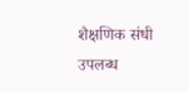शैक्षणिक संधी उपलब्ध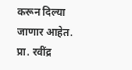करून दिल्या जाणार आहेत.
प्रा. रवींद्र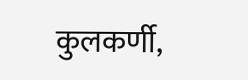कुलकर्णी,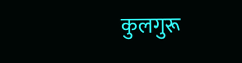कुलगुरू